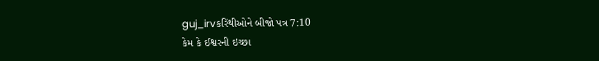guj_irvકરિંથીઓને બીજો પત્ર 7:10
કેમ કે ઈશ્વરની ઇચ્છા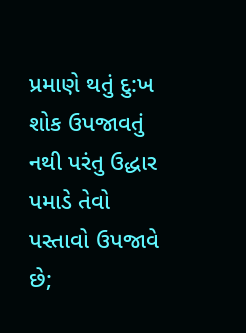પ્રમાણે થતું દુ:ખ શોક ઉપજાવતું નથી પરંતુ ઉદ્ધાર પમાડે તેવો પસ્તાવો ઉપજાવે છે;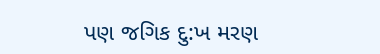પણ જગિક દુ:ખ મરણ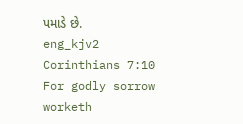પમાડે છે.
eng_kjv2 Corinthians 7:10
For godly sorrow worketh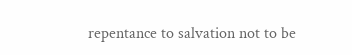repentance to salvation not to be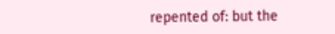repented of: but the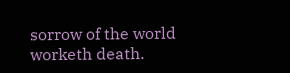sorrow of the world worketh death.